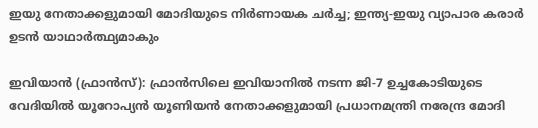ഇയു നേതാക്കളുമായി മോദിയുടെ നിര്‍ണായക ചര്‍ച്ച; ഇന്ത്യ-ഇയു വ്യാപാര കരാര്‍ ഉടന്‍ യാഥാര്‍ത്ഥ്യമാകും

ഇവിയാന്‍ (ഫ്രാന്‍സ്): ഫ്രാന്‍സിലെ ഇവിയാനില്‍ നടന്ന ജി-7 ഉച്ചകോടിയുടെ വേദിയില്‍ യൂറോപ്യന്‍ യൂണിയന്‍ നേതാക്കളുമായി പ്രധാനമന്ത്രി നരേന്ദ്ര മോദി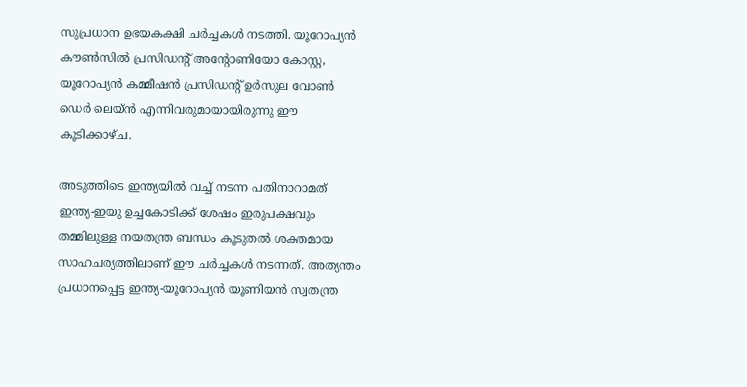സുപ്രധാന ഉഭയകക്ഷി ചര്‍ച്ചകള്‍ നടത്തി. യൂറോപ്യന്‍ കൗണ്‍സില്‍ പ്രസിഡന്റ് അന്റോണിയോ കോസ്റ്റ, യൂറോപ്യന്‍ കമ്മീഷന്‍ പ്രസിഡന്റ് ഉര്‍സുല വോണ്‍ ഡെര്‍ ലെയ്ന്‍ എന്നിവരുമായായിരുന്നു ഈ കൂടിക്കാഴ്ച.

അടുത്തിടെ ഇന്ത്യയില്‍ വച്ച് നടന്ന പതിനാറാമത് ഇന്ത്യ-ഇയു ഉച്ചകോടിക്ക് ശേഷം ഇരുപക്ഷവും തമ്മിലുള്ള നയതന്ത്ര ബന്ധം കൂടുതല്‍ ശക്തമായ സാഹചര്യത്തിലാണ് ഈ ചര്‍ച്ചകള്‍ നടന്നത്. അത്യന്തം പ്രധാനപ്പെട്ട ഇന്ത്യ-യൂറോപ്യന്‍ യൂണിയന്‍ സ്വതന്ത്ര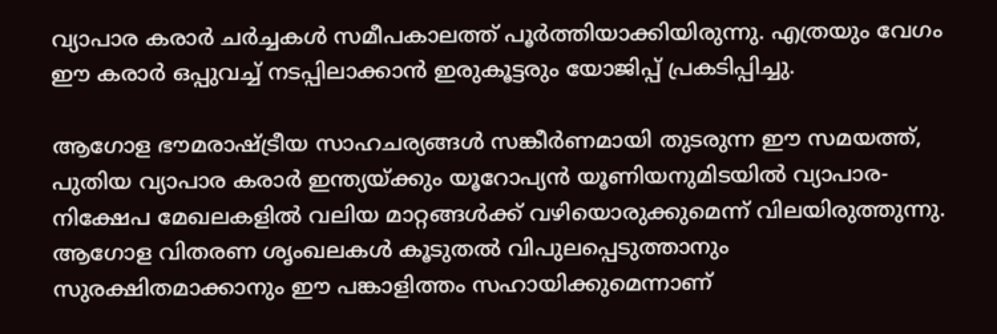വ്യാപാര കരാര്‍ ചര്‍ച്ചകള്‍ സമീപകാലത്ത് പൂര്‍ത്തിയാക്കിയിരുന്നു. എത്രയും വേഗം ഈ കരാര്‍ ഒപ്പുവച്ച് നടപ്പിലാക്കാന്‍ ഇരുകൂട്ടരും യോജിപ്പ് പ്രകടിപ്പിച്ചു.

ആഗോള ഭൗമരാഷ്ട്രീയ സാഹചര്യങ്ങള്‍ സങ്കീര്‍ണമായി തുടരുന്ന ഈ സമയത്ത്, പുതിയ വ്യാപാര കരാര്‍ ഇന്ത്യയ്ക്കും യൂറോപ്യന്‍ യൂണിയനുമിടയില്‍ വ്യാപാര-നിക്ഷേപ മേഖലകളില്‍ വലിയ മാറ്റങ്ങള്‍ക്ക് വഴിയൊരുക്കുമെന്ന് വിലയിരുത്തുന്നു. ആഗോള വിതരണ ശൃംഖലകള്‍ കൂടുതല്‍ വിപുലപ്പെടുത്താനും സുരക്ഷിതമാക്കാനും ഈ പങ്കാളിത്തം സഹായിക്കുമെന്നാണ്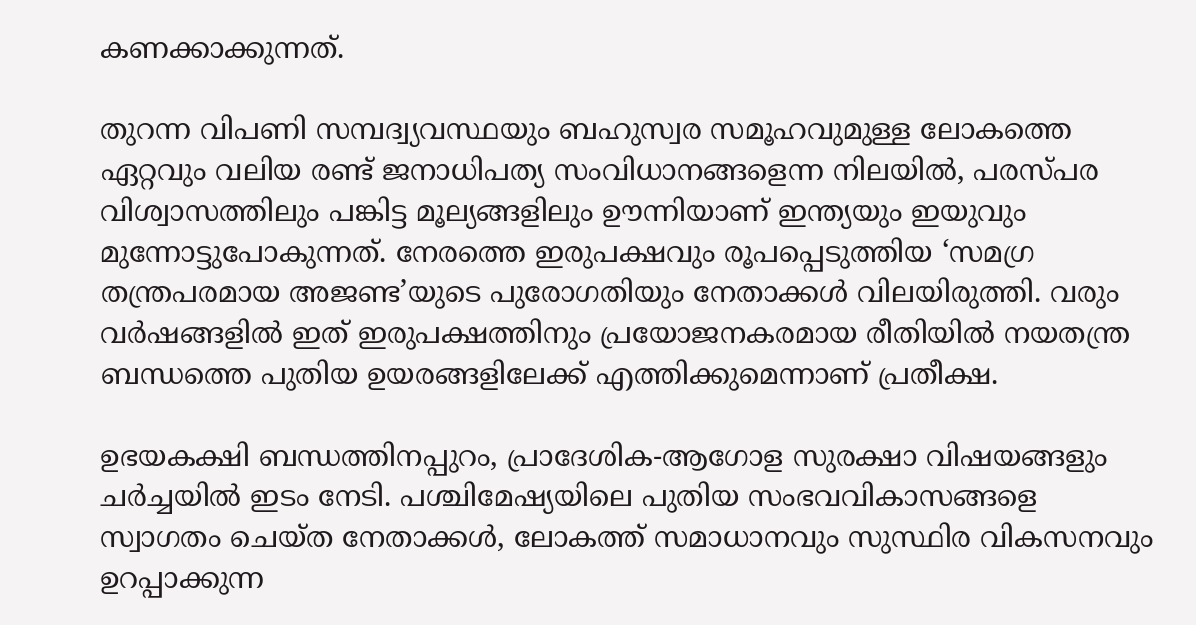കണക്കാക്കുന്നത്.

തുറന്ന വിപണി സമ്പദ്വ്യവസ്ഥയും ബഹുസ്വര സമൂഹവുമുള്ള ലോകത്തെ ഏറ്റവും വലിയ രണ്ട് ജനാധിപത്യ സംവിധാനങ്ങളെന്ന നിലയില്‍, പരസ്പര വിശ്വാസത്തിലും പങ്കിട്ട മൂല്യങ്ങളിലും ഊന്നിയാണ് ഇന്ത്യയും ഇയുവും മുന്നോട്ടുപോകുന്നത്. നേരത്തെ ഇരുപക്ഷവും രൂപപ്പെടുത്തിയ ‘സമഗ്ര തന്ത്രപരമായ അജണ്ട’യുടെ പുരോഗതിയും നേതാക്കള്‍ വിലയിരുത്തി. വരും വര്‍ഷങ്ങളില്‍ ഇത് ഇരുപക്ഷത്തിനും പ്രയോജനകരമായ രീതിയില്‍ നയതന്ത്ര ബന്ധത്തെ പുതിയ ഉയരങ്ങളിലേക്ക് എത്തിക്കുമെന്നാണ് പ്രതീക്ഷ.

ഉഭയകക്ഷി ബന്ധത്തിനപ്പുറം, പ്രാദേശിക-ആഗോള സുരക്ഷാ വിഷയങ്ങളും ചര്‍ച്ചയില്‍ ഇടം നേടി. പശ്ചിമേഷ്യയിലെ പുതിയ സംഭവവികാസങ്ങളെ സ്വാഗതം ചെയ്ത നേതാക്കള്‍, ലോകത്ത് സമാധാനവും സുസ്ഥിര വികസനവും ഉറപ്പാക്കുന്ന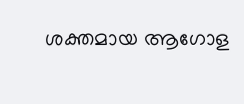ശക്തമായ ആഗോള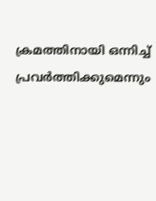ക്രമത്തിനായി ഒന്നിച്ച് പ്രവര്‍ത്തിക്കുമെന്നും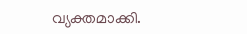വ്യക്തമാക്കി.